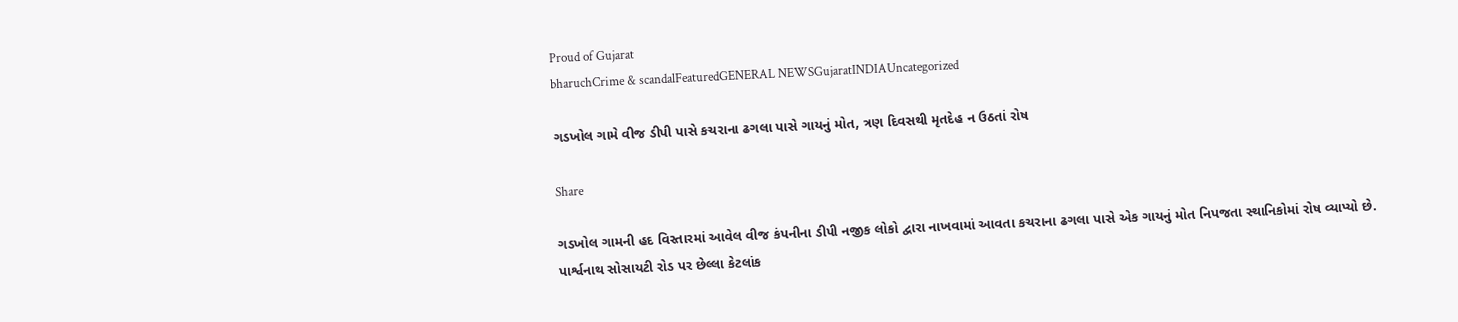Proud of Gujarat
bharuchCrime & scandalFeaturedGENERAL NEWSGujaratINDIAUncategorized

ગડખોલ ગામે વીજ ડીપી પાસે કચરાના ઢગલા પાસે ગાયનું મોત, ત્રણ દિવસથી મૃતદેહ ન ઉઠતાં રોષ

Share

ગડખોલ ગામની હદ વિસ્તારમાં આવેલ વીજ કંપનીના ડીપી નજીક લોકો દ્વારા નાખવામાં આવતા કચરાના ઢગલા પાસે એક ગાયનું મોત નિપજતા સ્થાનિકોમાં રોષ વ્યાપ્યો છે.
પાર્શ્વનાથ સોસાયટી રોડ પર છેલ્લા કેટલાંક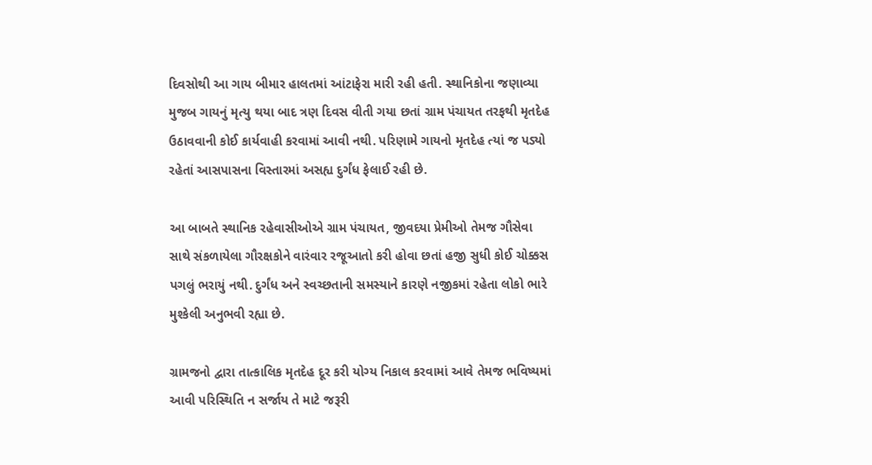દિવસોથી આ ગાય બીમાર હાલતમાં આંટાફેરા મારી રહી હતી. સ્થાનિકોના જણાવ્યા મુજબ ગાયનું મૃત્યુ થયા બાદ ત્રણ દિવસ વીતી ગયા છતાં ગ્રામ પંચાયત તરફથી મૃતદેહ ઉઠાવવાની કોઈ કાર્યવાહી કરવામાં આવી નથી. પરિણામે ગાયનો મૃતદેહ ત્યાં જ પડ્યો રહેતાં આસપાસના વિસ્તારમાં અસહ્ય દુર્ગંધ ફેલાઈ રહી છે.

આ બાબતે સ્થાનિક રહેવાસીઓએ ગ્રામ પંચાયત, જીવદયા પ્રેમીઓ તેમજ ગૌસેવા સાથે સંકળાયેલા ગૌરક્ષકોને વારંવાર રજૂઆતો કરી હોવા છતાં હજી સુધી કોઈ ચોક્કસ પગલું ભરાયું નથી. દુર્ગંધ અને સ્વચ્છતાની સમસ્યાને કારણે નજીકમાં રહેતા લોકો ભારે મુશ્કેલી અનુભવી રહ્યા છે.

ગ્રામજનો દ્વારા તાત્કાલિક મૃતદેહ દૂર કરી યોગ્ય નિકાલ કરવામાં આવે તેમજ ભવિષ્યમાં આવી પરિસ્થિતિ ન સર્જાય તે માટે જરૂરી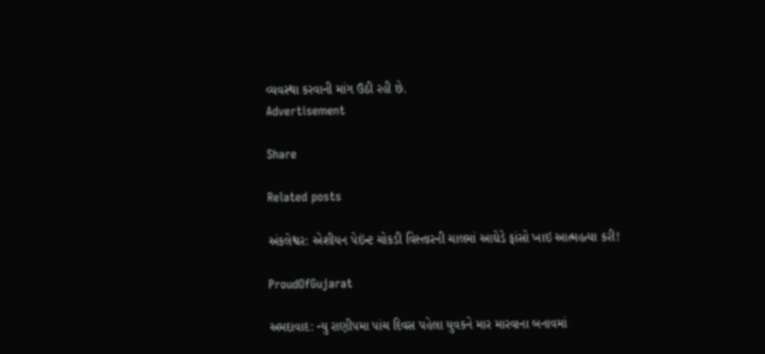વ્યવસ્થા કરવાની માંગ ઉઠી રહી છે.
Advertisement

Share

Related posts

અંકલેશ્વર: એશીયન પેઇંન્ટ ચોકડી વિસ્તારની ચાલમાં આઘેડે ફાંસો ખાઇ આત્મહત્યા કરી!

ProudOfGujarat

અમદાવાદ: ન્યુ રાણીપમા પાંચ દિવસ પહેલા યુવકને માર મારવાના બનાવમાં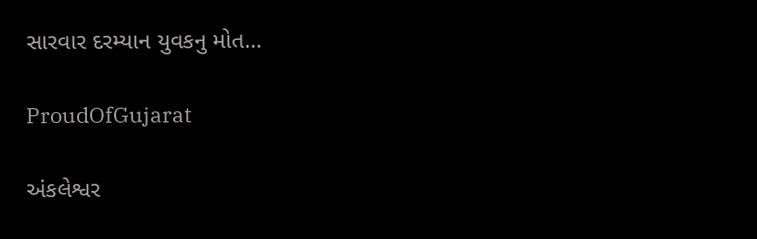સારવાર દરમ્યાન યુવકનુ મોત…

ProudOfGujarat

અંકલેશ્વર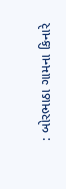: બોરભાઠા ગામના કિનારે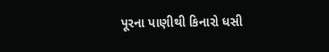પૂરના પાણીથી કિનારો ધસી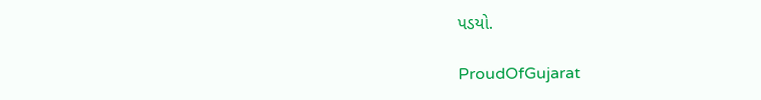પડયો.

ProudOfGujarat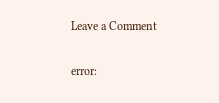Leave a Comment

error: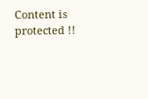Content is protected !!